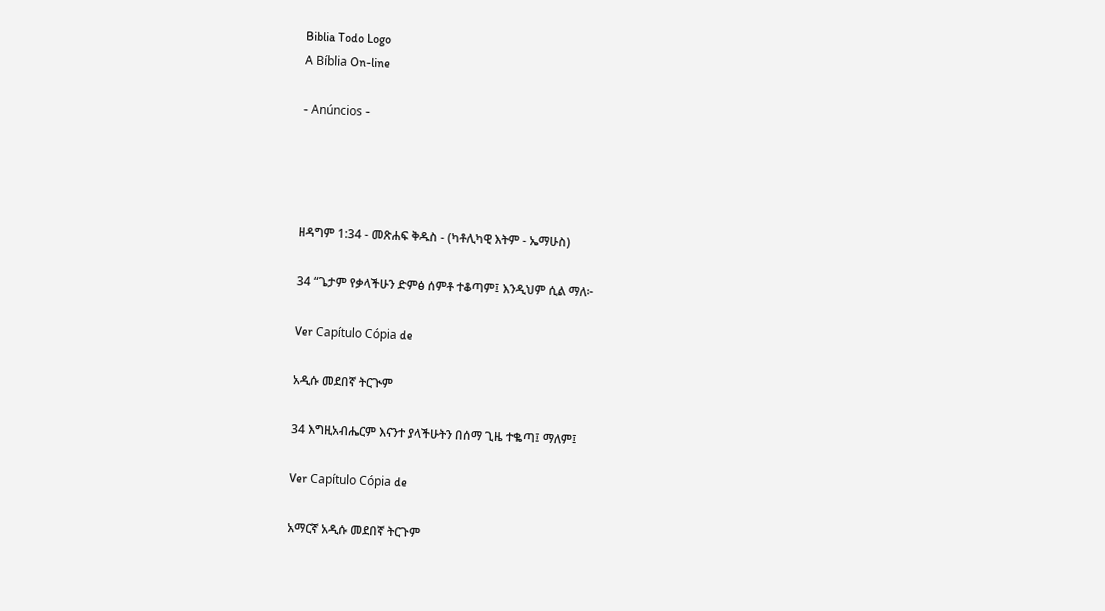Biblia Todo Logo
A Bíblia On-line

- Anúncios -




ዘዳግም 1:34 - መጽሐፍ ቅዱስ - (ካቶሊካዊ እትም - ኤማሁስ)

34 “ጌታም የቃላችሁን ድምፅ ሰምቶ ተቆጣም፤ እንዲህም ሲል ማለ፦

Ver Capítulo Cópia de

አዲሱ መደበኛ ትርጒም

34 እግዚአብሔርም እናንተ ያላችሁትን በሰማ ጊዜ ተቈጣ፤ ማለም፤

Ver Capítulo Cópia de

አማርኛ አዲሱ መደበኛ ትርጉም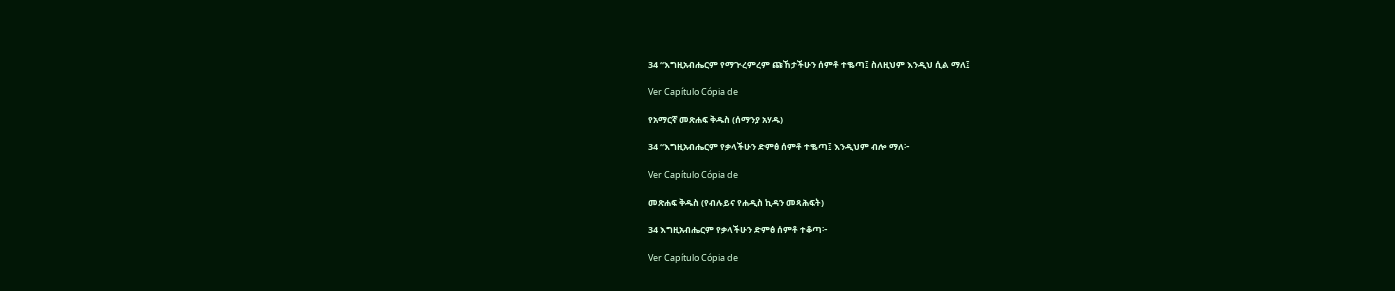34 “እግዚአብሔርም የማጒረምረም ጩኸታችሁን ሰምቶ ተቈጣ፤ ስለዚህም እንዲህ ሲል ማለ፤

Ver Capítulo Cópia de

የአማርኛ መጽሐፍ ቅዱስ (ሰማንያ አሃዱ)

34 “እግዚአብሔርም የቃላችሁን ድምፅ ሰምቶ ተቈጣ፤ እንዲህም ብሎ ማለ፦

Ver Capítulo Cópia de

መጽሐፍ ቅዱስ (የብሉይና የሐዲስ ኪዳን መጻሕፍት)

34 እግዚአብሔርም የቃላችሁን ድምፅ ሰምቶ ተቆጣ፦

Ver Capítulo Cópia de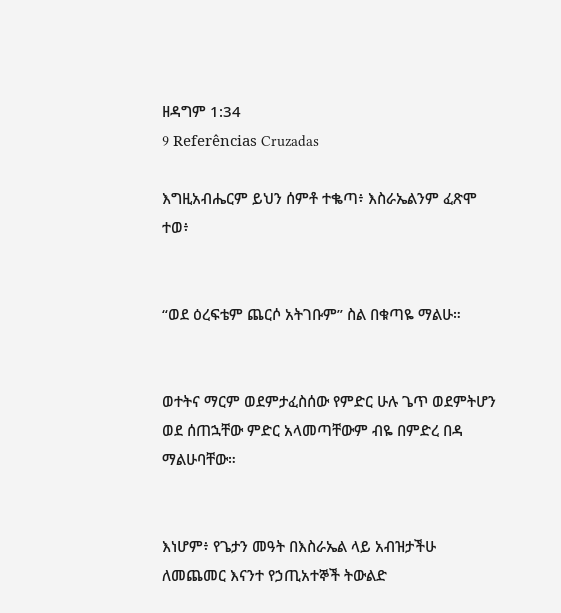ዘዳግም 1:34
9 Referências Cruzadas

እግዚአብሔርም ይህን ሰምቶ ተቈጣ፥ እስራኤልንም ፈጽሞ ተወ፥


“ወደ ዕረፍቴም ጨርሶ አትገቡም” ስል በቁጣዬ ማልሁ።


ወተትና ማርም ወደምታፈስሰው የምድር ሁሉ ጌጥ ወደምትሆን ወደ ሰጠኋቸው ምድር አላመጣቸውም ብዬ በምድረ በዳ ማልሁባቸው።


እነሆም፥ የጌታን መዓት በእስራኤል ላይ አብዝታችሁ ለመጨመር እናንተ የኃጢአተኞች ትውልድ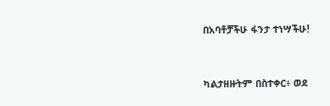በአባቶቻችሁ ፋንታ ተነሣችሁ!


ካልታዘዙትም በስተቀር፥ ወደ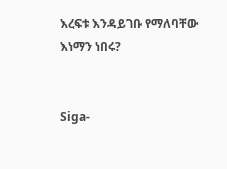እረፍቱ እንዳይገቡ የማለባቸው እነማን ነበሩ?


Siga-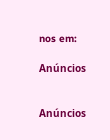nos em:

Anúncios


Anúncios